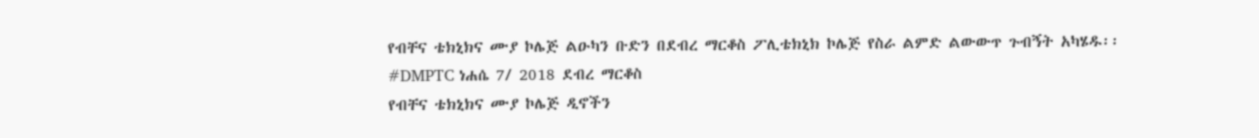የብቸና ቴክኒክና ሙያ ኮሌጅ ልዑካን ቡድን በደብረ ማርቆስ ፖሊቴክኒክ ኮሌጅ የስራ ልምድ ልውውጥ ጉብኝት አካሄዱ፡፡
#DMPTC ነሐሴ 7/ 2018 ደብረ ማርቆስ
የብቸና ቴክኒክና ሙያ ኮሌጅ ዲኖችን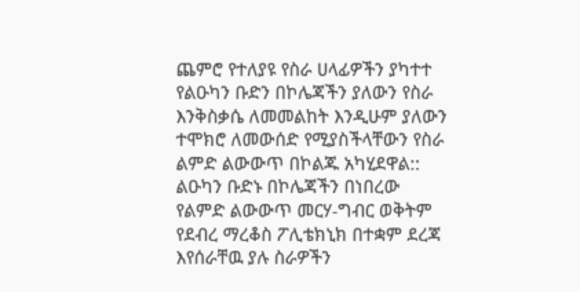ጨምሮ የተለያዩ የስራ ሀላፊዎችን ያካተተ የልዑካን ቡድን በኮሌጃችን ያለውን የስራ እንቅስቃሴ ለመመልከት እንዲሁም ያለውን ተሞክሮ ለመውሰድ የሚያስችላቸውን የስራ ልምድ ልውውጥ በኮልጁ አካሂደዋል::
ልዑካን ቡድኑ በኮሌጃችን በነበረው የልምድ ልውውጥ መርሃ-ግብር ወቅትም የደብረ ማረቆስ ፖሊቴክኒክ በተቋም ደረጃ እየሰራቸዉ ያሉ ስራዎችን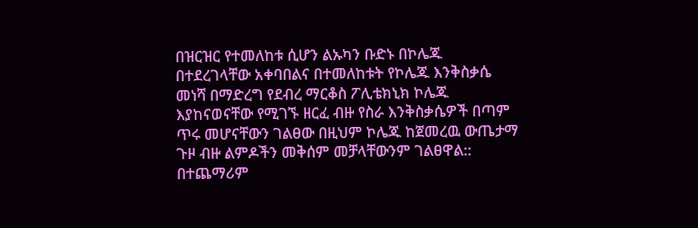በዝርዝር የተመለከቱ ሲሆን ልኡካን ቡድኑ በኮሌጁ በተደረገላቸው አቀባበልና በተመለከቱት የኮሌጁ እንቅስቃሴ መነሻ በማድረግ የደብረ ማርቆስ ፖሊቴክኒክ ኮሌጁ እያከናወናቸው የሚገኙ ዘርፈ ብዙ የስራ እንቅስቃሴዎች በጣም ጥሩ መሆናቸውን ገልፀው በዚህም ኮሌጁ ከጀመረዉ ውጤታማ ጉዞ ብዙ ልምዶችን መቅሰም መቻላቸውንም ገልፀዋል::
በተጨማሪም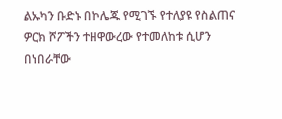ልኡካን ቡድኑ በኮሌጁ የሚገኙ የተለያዩ የስልጠና ዎርክ ሾፖችን ተዘዋውረው የተመለከቱ ሲሆን በነበራቸው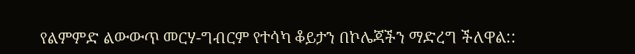የልምምድ ልውውጥ መርሃ-ግብርም የተሳካ ቆይታን በኮሌጃችን ማድረግ ችለዋል::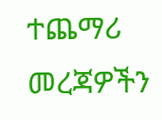ተጨማሪ መረጃዎችን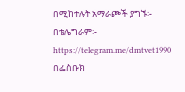በሚከተሉት አማራጮች ያግኙ፡-
በቴሌግራም፡- https://telegram.me/dmtvet1990
በፌስቡክ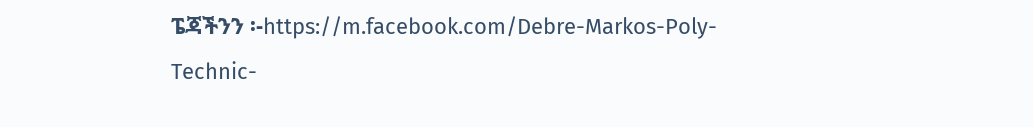ፔጃችንን ፡-https://m.facebook.com/Debre-Markos-Poly-Technic-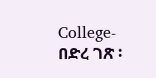College-
በድረ ገጽ ፡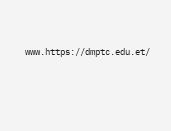www.https://dmptc.edu.et/